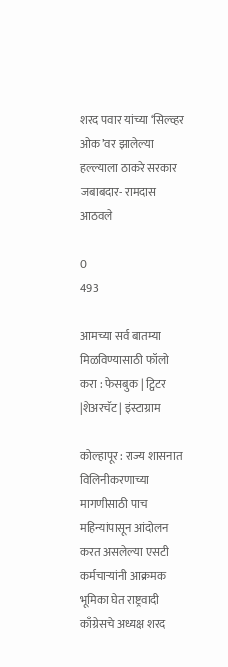शरद पवार यांच्या ‘सिल्व्हर ओक’वर झालेल्या हल्ल्याला ठाकरे सरकार जबाबदार- रामदास आठवले

0
493

आमच्या सर्व बातम्या मिळविण्यासाठी फॉलो करा : फेसबुक | ट्विटर |शेअरचॅट | इंस्टाग्राम

कोल्हापूर : राज्य शासनात विलिनीकरणाच्या मागणीसाठी पाच महिन्यांपासून आंदोलन करत असलेल्या एसटी कर्मचाऱ्यांनी आक्रमक भूमिका घेत राष्ट्रवादी काँग्रेसचे अध्यक्ष शरद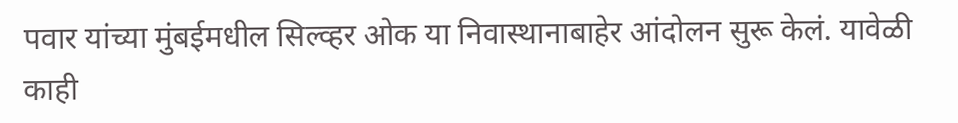पवार यांच्या मुंबईमधील सिल्व्हर ओक या निवास्थानाबाहेर आंदोलन सुरू केलं. यावेळी काही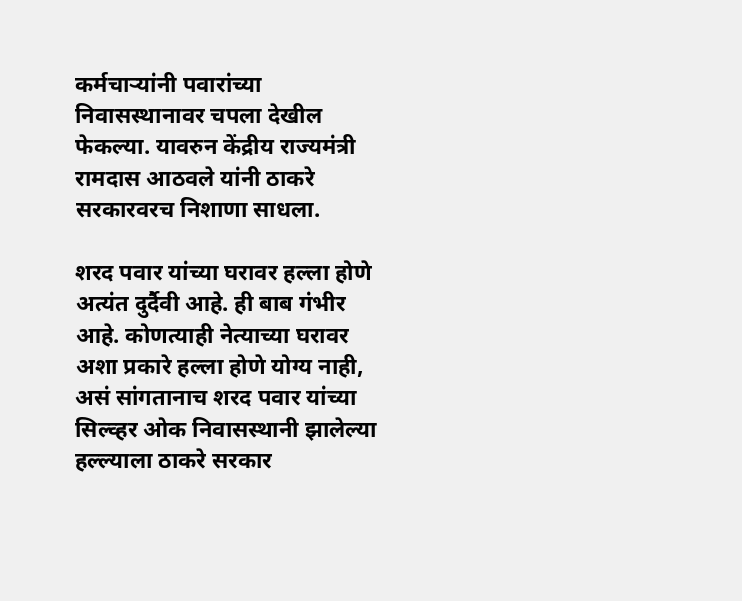कर्मचाऱ्यांनी पवारांच्या निवासस्थानावर चपला देखील फेकल्या. यावरुन केंद्रीय राज्यमंत्री रामदास आठवले यांनी ठाकरे सरकारवरच निशाणा साधला.

शरद पवार यांच्या घरावर हल्ला होणे अत्यंत दुर्दैवी आहे. ही बाब गंभीर आहे. कोणत्याही नेत्याच्या घरावर अशा प्रकारे हल्ला होणे योग्य नाही, असं सांगतानाच शरद पवार यांच्या सिल्व्हर ओक निवासस्थानी झालेल्या हल्ल्याला ठाकरे सरकार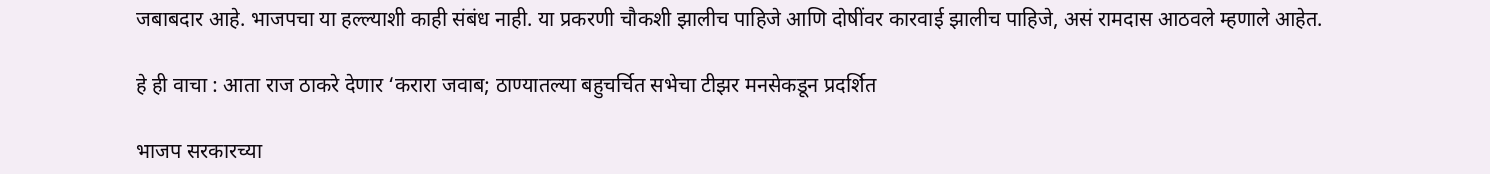जबाबदार आहे. भाजपचा या हल्ल्याशी काही संबंध नाही. या प्रकरणी चौकशी झालीच पाहिजे आणि दोषींवर कारवाई झालीच पाहिजे, असं रामदास आठवले म्हणाले आहेत.

हे ही वाचा : आता राज ठाकरे देणार ‘करारा जवाब; ठाण्यातल्या बहुचर्चित सभेचा टीझर मनसेकडून प्रदर्शित

भाजप सरकारच्या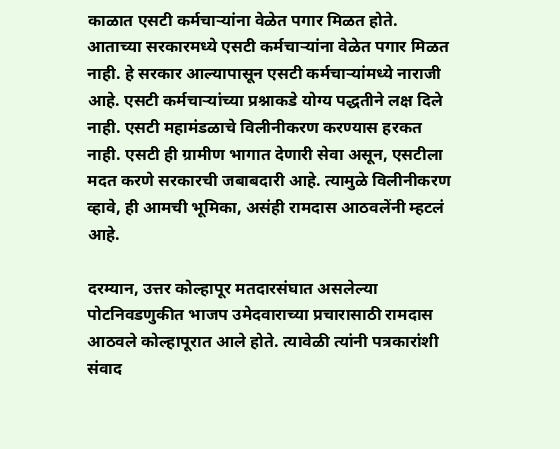काळात एसटी कर्मचाऱ्यांना वेळेत पगार मिळत होते. आताच्या सरकारमध्ये एसटी कर्मचाऱ्यांना वेळेत पगार मिळत नाही. हे सरकार आल्यापासून एसटी कर्मचाऱ्यांमध्ये नाराजी आहे. एसटी कर्मचाऱ्यांच्या प्रश्नाकडे योग्य पद्धतीने लक्ष दिले नाही. एसटी महामंडळाचे विलीनीकरण करण्यास हरकत नाही. एसटी ही ग्रामीण भागात देणारी सेवा असून, एसटीला मदत करणे सरकारची जबाबदारी आहे. त्यामुळे विलीनीकरण व्हावे, ही आमची भूमिका, असंही रामदास आठवलेंनी म्हटलं आहे.

दरम्यान, उत्तर कोल्हापूर मतदारसंघात असलेल्या पोटनिवडणुकीत भाजप उमेदवाराच्या प्रचारासाठी रामदास आठवले कोल्हापूरात आले होते. त्यावेळी त्यांनी पत्रकारांशी संवाद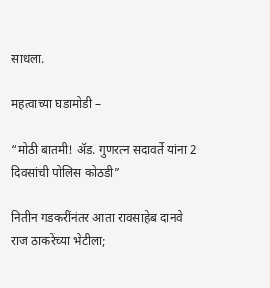साधला.

महत्वाच्या घडामोडी –

“मोठी बातमी! ॲड. गुणरत्न सदावर्ते यांना 2 दिवसांची पोलिस कोठडी”

नितीन गडकरींनंतर आता रावसाहेब दानवे राज ठाकरेंच्या भेटीला;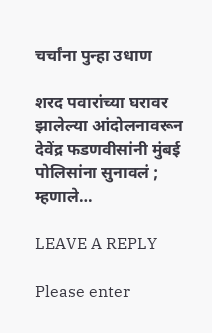चर्चांना पुन्हा उधाण

शरद पवारांच्या घरावर झालेल्या आंदोलनावरून देवेंद्र फडणवीसांनी मुंबई पोलिसांना सुनावलं ; म्हणाले…

LEAVE A REPLY

Please enter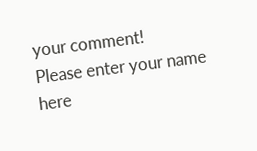your comment!
Please enter your name here